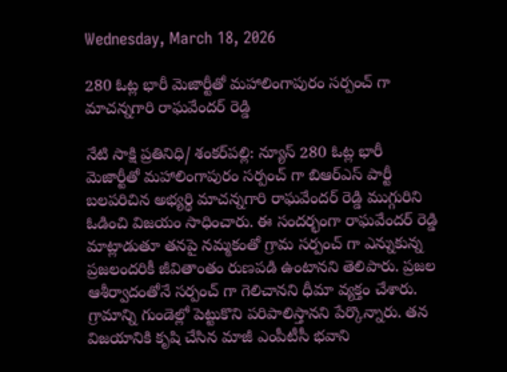Wednesday, March 18, 2026

280 ఓట్ల భారీ మెజార్టీతో మహాలింగాపురం సర్పంచ్ గా మాచన్నగారి రాఘవేందర్ రెడ్డి

నేటి సాక్షి ప్రతినిధి/ శంకర్‌పల్లి: న్యూస్ 280 ఓట్ల భారీ మెజార్టీతో మహాలింగాపురం సర్పంచ్ గా బిఆర్ఎస్ పార్టీ బలపరిచిన అభ్యర్థి మాచన్నగారి రాఘవేందర్ రెడ్డి ముగ్గురిని ఓడించి విజయం సాధించారు. ఈ సందర్భంగా రాఘవేందర్ రెడ్డి మాట్లాడుతూ తనపై నమ్మకంతో గ్రామ సర్పంచ్ గా ఎన్నుకున్న ప్రజలందరికీ జీవితాంతం రుణపడి ఉంటానని తెలిపారు. ప్రజల ఆశీర్వాదంతోనే సర్పంచ్ గా గెలిచానని ధీమా వ్యక్తం చేశారు. గ్రామాన్ని గుండెల్లో పెట్టుకొని పరిపాలిస్తానని పేర్కొన్నారు. తన విజయానికి కృషి చేసిన మాజీ ఎంపీటీసీ భవాని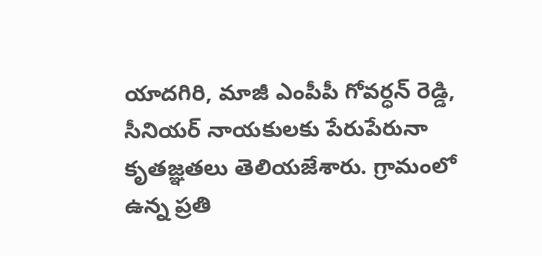యాదగిరి, మాజీ ఎంపీపీ గోవర్ధన్ రెడ్డి, సీనియర్ నాయకులకు పేరుపేరునా కృతజ్ఞతలు తెలియజేశారు. గ్రామంలో ఉన్న ప్రతి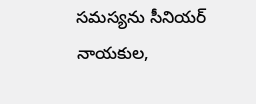సమస్యను సీనియర్ నాయకుల,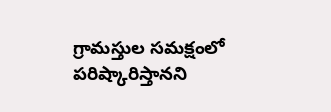గ్రామస్తుల సమక్షంలో పరిష్కారిస్తానని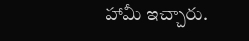హామీ ఇచ్చారు.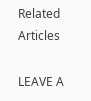Related Articles

LEAVE A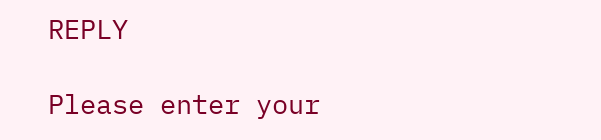REPLY

Please enter your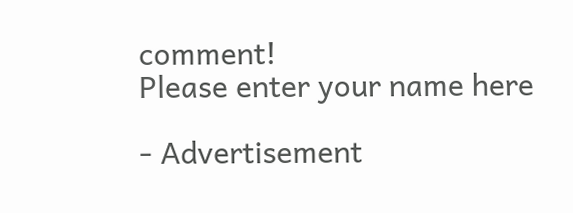comment!
Please enter your name here

- Advertisement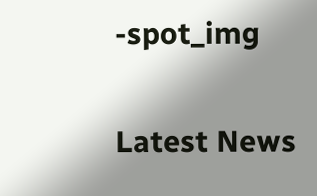-spot_img

Latest News